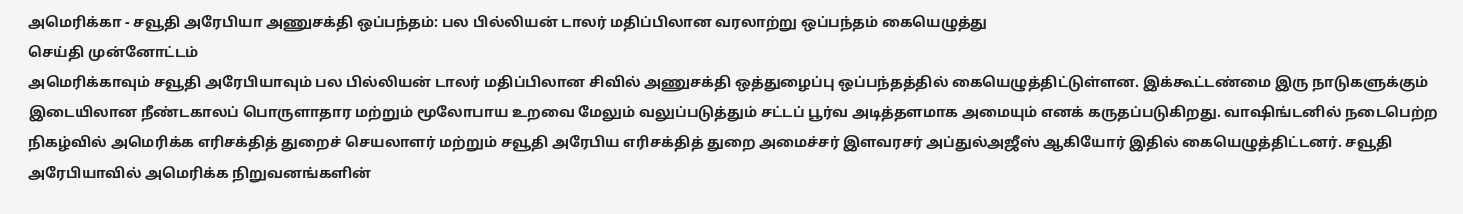அமெரிக்கா - சவூதி அரேபியா அணுசக்தி ஒப்பந்தம்: பல பில்லியன் டாலர் மதிப்பிலான வரலாற்று ஒப்பந்தம் கையெழுத்து
செய்தி முன்னோட்டம்
அமெரிக்காவும் சவூதி அரேபியாவும் பல பில்லியன் டாலர் மதிப்பிலான சிவில் அணுசக்தி ஒத்துழைப்பு ஒப்பந்தத்தில் கையெழுத்திட்டுள்ளன. இக்கூட்டண்மை இரு நாடுகளுக்கும் இடையிலான நீண்டகாலப் பொருளாதார மற்றும் மூலோபாய உறவை மேலும் வலுப்படுத்தும் சட்டப் பூர்வ அடித்தளமாக அமையும் எனக் கருதப்படுகிறது. வாஷிங்டனில் நடைபெற்ற நிகழ்வில் அமெரிக்க எரிசக்தித் துறைச் செயலாளர் மற்றும் சவூதி அரேபிய எரிசக்தித் துறை அமைச்சர் இளவரசர் அப்துல்அஜீஸ் ஆகியோர் இதில் கையெழுத்திட்டனர். சவூதி அரேபியாவில் அமெரிக்க நிறுவனங்களின்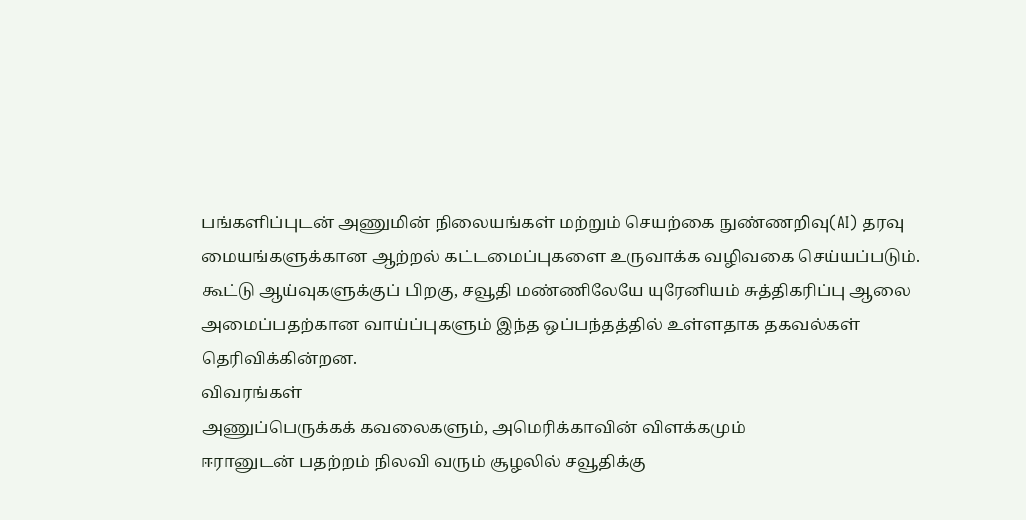பங்களிப்புடன் அணுமின் நிலையங்கள் மற்றும் செயற்கை நுண்ணறிவு(AI) தரவு மையங்களுக்கான ஆற்றல் கட்டமைப்புகளை உருவாக்க வழிவகை செய்யப்படும். கூட்டு ஆய்வுகளுக்குப் பிறகு, சவூதி மண்ணிலேயே யுரேனியம் சுத்திகரிப்பு ஆலை அமைப்பதற்கான வாய்ப்புகளும் இந்த ஒப்பந்தத்தில் உள்ளதாக தகவல்கள் தெரிவிக்கின்றன.
விவரங்கள்
அணுப்பெருக்கக் கவலைகளும், அமெரிக்காவின் விளக்கமும்
ஈரானுடன் பதற்றம் நிலவி வரும் சூழலில் சவூதிக்கு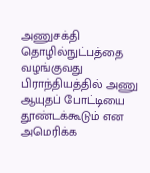அணுசக்தி தொழில்நுட்பத்தை வழங்குவது பிராந்தியத்தில் அணு ஆயுதப் போட்டியை தூண்டக்கூடும் என அமெரிக்க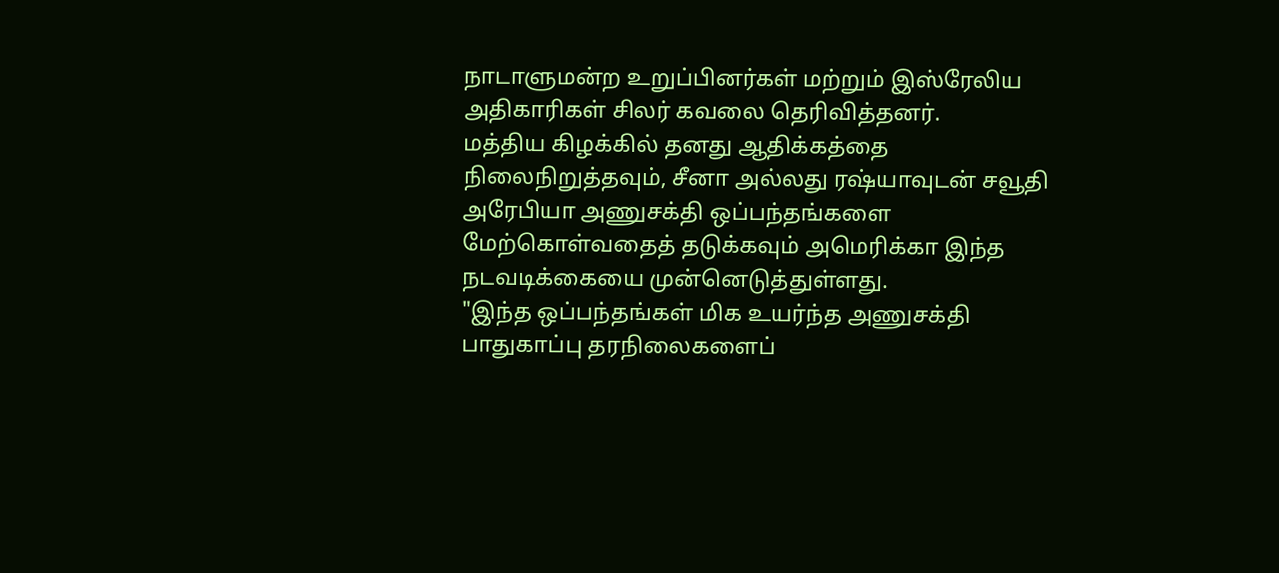நாடாளுமன்ற உறுப்பினர்கள் மற்றும் இஸ்ரேலிய அதிகாரிகள் சிலர் கவலை தெரிவித்தனர்.
மத்திய கிழக்கில் தனது ஆதிக்கத்தை நிலைநிறுத்தவும், சீனா அல்லது ரஷ்யாவுடன் சவூதி அரேபியா அணுசக்தி ஒப்பந்தங்களை மேற்கொள்வதைத் தடுக்கவும் அமெரிக்கா இந்த நடவடிக்கையை முன்னெடுத்துள்ளது.
"இந்த ஒப்பந்தங்கள் மிக உயர்ந்த அணுசக்தி பாதுகாப்பு தரநிலைகளைப்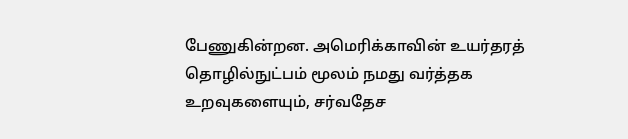பேணுகின்றன. அமெரிக்காவின் உயர்தரத் தொழில்நுட்பம் மூலம் நமது வர்த்தக உறவுகளையும், சர்வதேச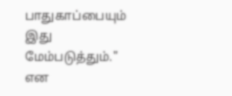பாதுகாப்பையும் இது மேம்படுத்தும்." என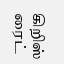கிறிஸ் ரைட்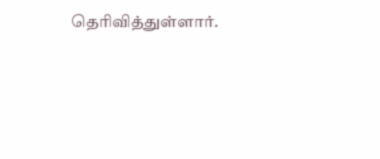தெரிவித்துள்ளார்.